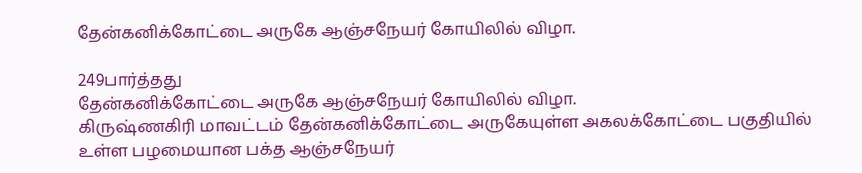தேன்கனிக்கோட்டை அருகே ஆஞ்சநேயர் கோயிலில் விழா.

249பார்த்தது
தேன்கனிக்கோட்டை அருகே ஆஞ்சநேயர் கோயிலில் விழா.
கிருஷ்ணகிரி மாவட்டம் தேன்கனிக்கோட்டை அருகேயுள்ள அகலக்கோட்டை பகுதியில் உள்ள பழமையான பக்த ஆஞ்சநேயர்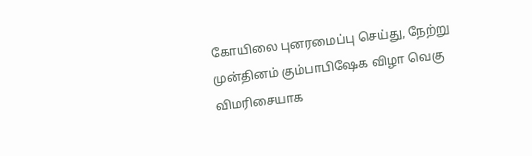கோயிலை புனரமைப்பு செய்து, நேற்று முன்தினம் கும்பாபிஷேக விழா வெகு விமரிசையாக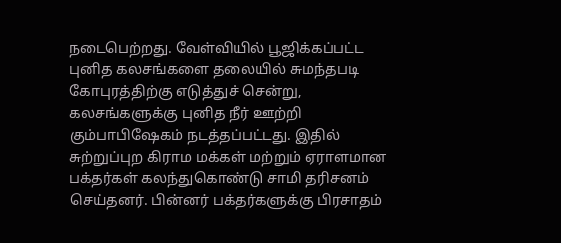நடைபெற்றது. வேள்வியில் பூஜிக்கப்பட்ட புனித கலசங்களை தலையில் சுமந்தபடி கோபுரத்திற்கு எடுத்துச் சென்று, கலசங்களுக்கு புனித நீர் ஊற்றி கும்பாபிஷேகம் நடத்தப்பட்டது. இதில் சுற்றுப்புற கிராம மக்கள் மற்றும் ஏராளமான பக்தர்கள் கலந்துகொண்டு சாமி தரிசனம் செய்தனர். பின்னர் பக்தர்களுக்கு பிரசாதம்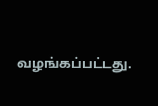வழங்கப்பட்டது.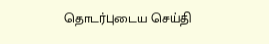தொடர்புடைய செய்தி